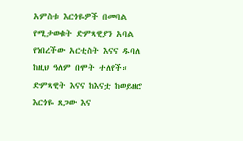አምስቱ እርጎዬዎች በመባል የሚታወቁት ድምጻዊያን አባል የነበረችው አርቲስት እናና ዱባለ ከዚህ ዓለም በሞት ተለየች። ድምጻዊት እናና ከእናቷ ከወይዘሮ እርጎዬ ጸጋው እና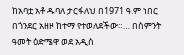ከአባቷ አቶ ዱባለ ታርፋለህ በ1971 ዓ.ም ነበር በጎንደር አዘዞ ከተማ የተወለደችው።… በስምንት ዓመት ዕድሜዋ ወደ አዲስ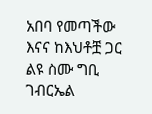አበባ የመጣችው እናና ከእህቶቿ ጋር ልዩ ስሙ ግቢ ገብርኤል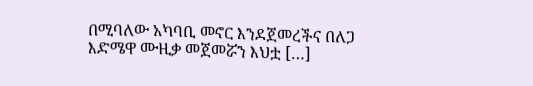በሚባለው አካባቢ መኖር እንደጀመረችና በለጋ እድሜዋ ሙዚቃ መጀመሯን እህቷ […]